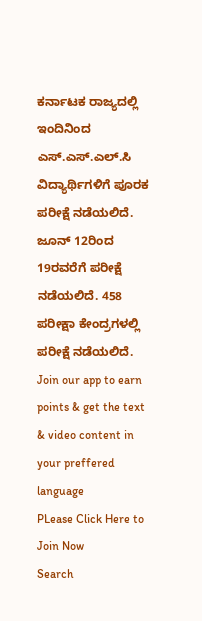ಕರ್ನಾಟಕ ರಾಜ್ಯದಲ್ಲಿ ಇಂದಿನಿಂದ ಎಸ್.ಎಸ್.ಎಲ್.ಸಿ ವಿದ್ಯಾರ್ಥಿಗಳಿಗೆ ಪೂರಕ ಪರೀಕ್ಷೆ ನಡೆಯಲಿದೆ. ಜೂನ್ 12ರಿಂದ 19ರವರೆಗೆ ಪರೀಕ್ಷೆ ನಡೆಯಲಿದೆ. 458 ಪರೀಕ್ಷಾ ಕೇಂದ್ರಗಳಲ್ಲಿ ಪರೀಕ್ಷೆ ನಡೆಯಲಿದೆ.
Join our app to earn points & get the text & video content in your preffered language
PLease Click Here to Join Now
Search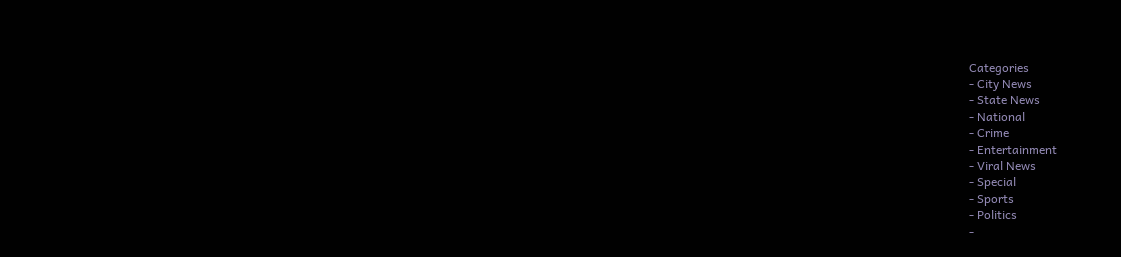Categories
- City News
- State News
- National
- Crime
- Entertainment
- Viral News
- Special
- Sports
- Politics
-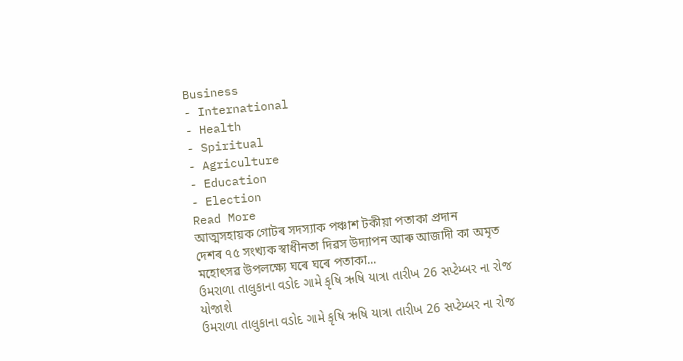Business
- International
- Health
- Spiritual
- Agriculture
- Education
- Election
Read More
আত্মসহায়ক গোটৰ সদস্যাক পঞ্চাশ টকীয়া পতাকা প্ৰদান
দেশৰ ৭৫ সংখ্যক স্বাধীনতা দিৱস উদ্যাপন আৰু আজাদী কা অমৃত মহোৎসৱ উপলক্ষ্যে ঘৰে ঘৰে পতাকা...
ઉમરાળા તાલુકાના વડોદ ગામે કૃષિ ઋષિ યાત્રા તારીખ 26 સપ્ટેમ્બર ના રોજ યોજાશે
ઉમરાળા તાલુકાના વડોદ ગામે કૃષિ ઋષિ યાત્રા તારીખ 26 સપ્ટેમ્બર ના રોજ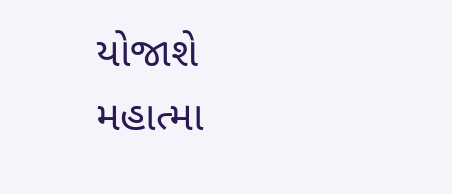યોજાશે
મહાત્મા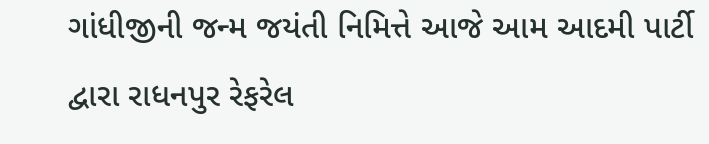ગાંધીજીની જન્મ જયંતી નિમિત્તે આજે આમ આદમી પાર્ટી દ્વારા રાધનપુર રેફરેલ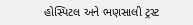હોસ્પિટલ અને ભણસાલી ટ્રસ્ટ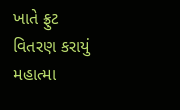ખાતે ફ્રુટ વિતરણ કરાયું
મહાત્મા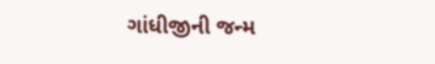ગાંધીજીની જન્મ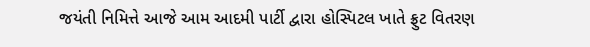જયંતી નિમિત્તે આજે આમ આદમી પાર્ટી દ્વારા હોસ્પિટલ ખાતે ફ્રુટ વિતરણ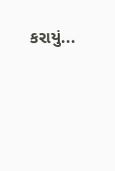કરાયું...